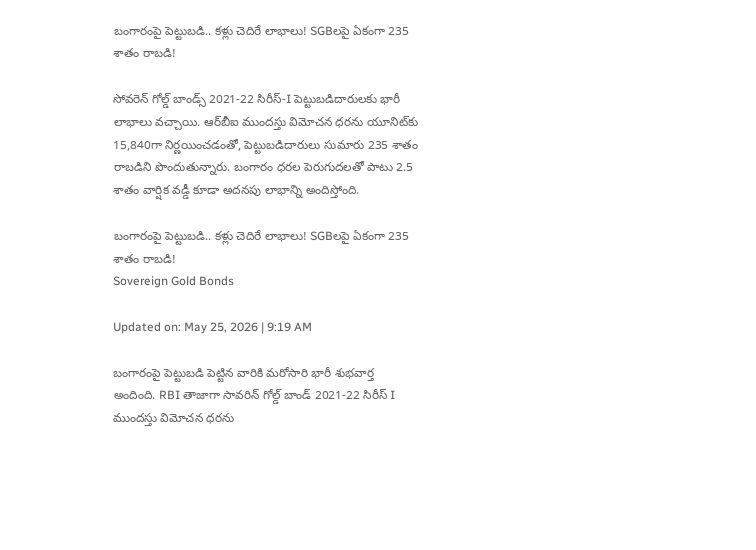బంగారంపై పెట్టుబడి.. కళ్లు చెదిరే లాభాలు! SGBలపై ఏకంగా 235 శాతం రాబడి!

సోవరెన్ గోల్డ్ బాండ్స్ 2021-22 సిరీస్-I పెట్టుబడిదారులకు భారీ లాభాలు వచ్చాయి. ఆర్‌బీఐ ముందస్తు విమోచన ధరను యూనిట్‌కు 15,840గా నిర్ణయించడంతో, పెట్టుబడిదారులు సుమారు 235 శాతం రాబడిని పొందుతున్నారు. బంగారం ధరల పెరుగుదలతో పాటు 2.5 శాతం వార్షిక వడ్డీ కూడా అదనపు లాభాన్ని అందిస్తోంది.

బంగారంపై పెట్టుబడి.. కళ్లు చెదిరే లాభాలు! SGBలపై ఏకంగా 235 శాతం రాబడి!
Sovereign Gold Bonds

Updated on: May 25, 2026 | 9:19 AM

బంగారంపై పెట్టుబడి పెట్టిన వారికి మరోసారి భారీ శుభవార్త అందింది. RBI తాజాగా సావరిన్‌ గోల్డ్‌ బాండ్‌ 2021-22 సిరీస్‌ I ముందస్తు విమోచన ధరను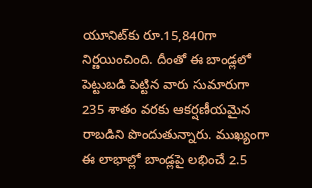యూనిట్‌కు రూ.15,840గా నిర్ణయించింది. దీంతో ఈ బాండ్లలో పెట్టుబడి పెట్టిన వారు సుమారుగా 235 శాతం వరకు ఆకర్షణీయమైన రాబడిని పొందుతున్నారు. ముఖ్యంగా ఈ లాభాల్లో బాండ్లపై లభించే 2.5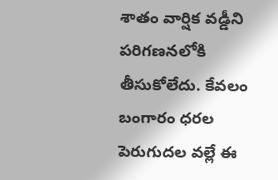శాతం వార్షిక వడ్డీని పరిగణనలోకి తీసుకోలేదు. కేవలం బంగారం ధరల పెరుగుదల వల్లే ఈ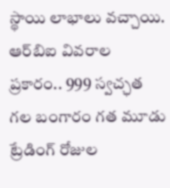స్థాయి లాభాలు వచ్చాయి. ఆర్‌బిఐ వివరాల ప్రకారం.. 999 స్వచ్ఛత గల బంగారం గత మూడు ట్రేడింగ్ రోజుల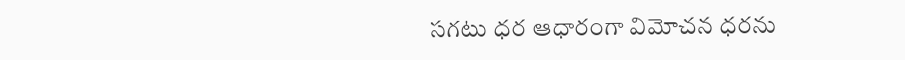సగటు ధర ఆధారంగా విమోచన ధరను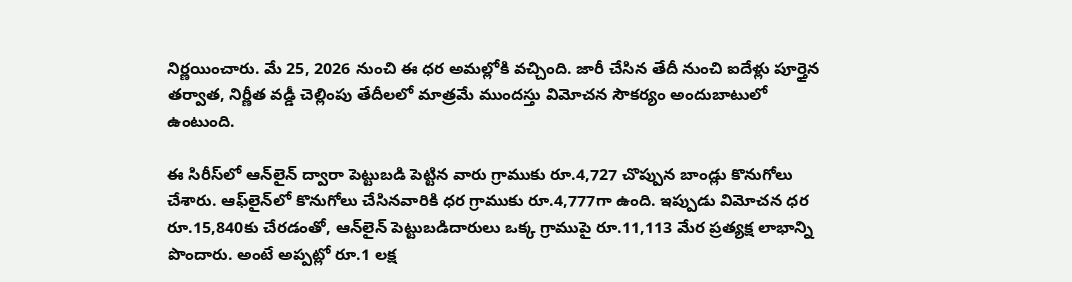నిర్ణయించారు. మే 25, 2026 నుంచి ఈ ధర అమల్లోకి వచ్చింది. జారీ చేసిన తేదీ నుంచి ఐదేళ్లు పూర్తైన తర్వాత, నిర్ణీత వడ్డీ చెల్లింపు తేదీలలో మాత్రమే ముందస్తు విమోచన సౌకర్యం అందుబాటులో ఉంటుంది.

ఈ సిరీస్‌లో ఆన్‌లైన్ ద్వారా పెట్టుబడి పెట్టిన వారు గ్రాముకు రూ.4,727 చొప్పున బాండ్లు కొనుగోలు చేశారు. ఆఫ్‌లైన్‌లో కొనుగోలు చేసినవారికి ధర గ్రాముకు రూ.4,777గా ఉంది. ఇప్పుడు విమోచన ధర రూ.15,840కు చేరడంతో, ఆన్‌లైన్ పెట్టుబడిదారులు ఒక్క గ్రాముపై రూ.11,113 మేర ప్రత్యక్ష లాభాన్ని పొందారు. అంటే అప్పట్లో రూ.1 లక్ష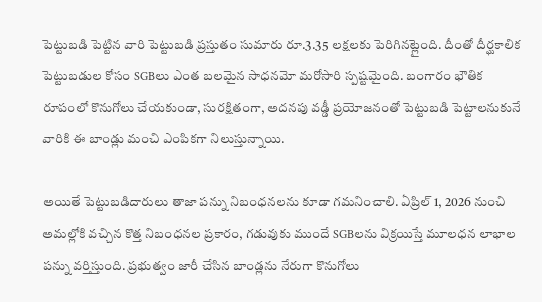పెట్టుబడి పెట్టిన వారి పెట్టుబడి ప్రస్తుతం సుమారు రూ.3.35 లక్షలకు పెరిగినట్లైంది. దీంతో దీర్ఘకాలిక పెట్టుబడుల కోసం SGBలు ఎంత బలమైన సాధనమో మరోసారి స్పష్టమైంది. బంగారం భౌతిక రూపంలో కొనుగోలు చేయకుండా, సురక్షితంగా, అదనపు వడ్డీ ప్రయోజనంతో పెట్టుబడి పెట్టాలనుకునే వారికి ఈ బాండ్లు మంచి ఎంపికగా నిలుస్తున్నాయి.

అయితే పెట్టుబడిదారులు తాజా పన్ను నిబంధనలను కూడా గమనించాలి. ఏప్రిల్ 1, 2026 నుంచి అమల్లోకి వచ్చిన కొత్త నిబంధనల ప్రకారం, గడువుకు ముందే SGBలను విక్రయిస్తే మూలధన లాభాల పన్ను వర్తిస్తుంది. ప్రభుత్వం జారీ చేసిన బాండ్లను నేరుగా కొనుగోలు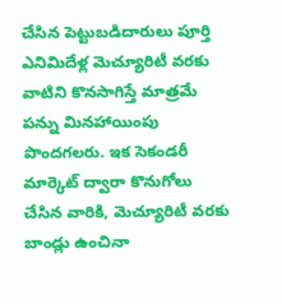చేసిన పెట్టుబడిదారులు పూర్తి ఎనిమిదేళ్ల మెచ్యూరిటీ వరకు వాటిని కొనసాగిస్తే మాత్రమే పన్ను మినహాయింపు పొందగలరు. ఇక సెకండరీ మార్కెట్ ద్వారా కొనుగోలు చేసిన వారికి, మెచ్యూరిటీ వరకు బాండ్లు ఉంచినా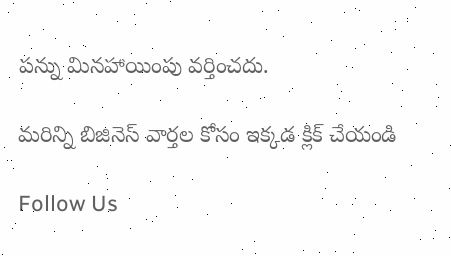పన్ను మినహాయింపు వర్తించదు.

మరిన్ని బిజినెస్‌ వార్తల కోసం ఇక్కడ క్లిక్‌ చేయండి

Follow Us